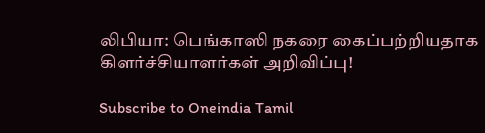லிபியா: பெங்காஸி நகரை கைப்பற்றியதாக கிளர்ச்சியாளர்கள் அறிவிப்பு!

Subscribe to Oneindia Tamil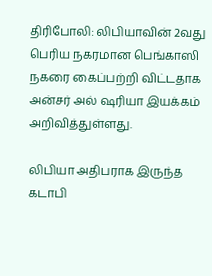திரிபோலி: லிபியாவின் 2வது பெரிய நகரமான பெங்காஸி நகரை கைப்பற்றி விட்டதாக அன்சர் அல் ஷரியா இயக்கம் அறிவித்துள்ளது.

லிபியா அதிபராக இருந்த கடாபி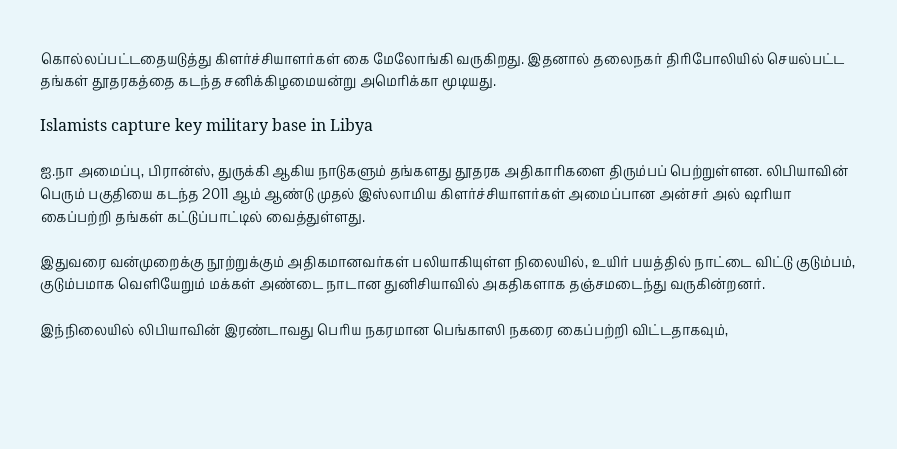கொல்லப்பட்டதையடுத்து கிளர்ச்சியாளர்கள் கை மேலோங்கி வருகிறது. இதனால் தலைநகர் திரிபோலியில் செயல்பட்ட தங்கள் தூதரகத்தை கடந்த சனிக்கிழமையன்று அமெரிக்கா மூடியது.

Islamists capture key military base in Libya

ஐ.நா அமைப்பு, பிரான்ஸ், துருக்கி ஆகிய நாடுகளும் தங்களது தூதரக அதிகாரிகளை திரும்பப் பெற்றுள்ளன. லிபியாவின் பெரும் பகுதியை கடந்த 2011 ஆம் ஆண்டு முதல் இஸ்லாமிய கிளர்ச்சியாளர்கள் அமைப்பான அன்சர் அல் ஷரியா கைப்பற்றி தங்கள் கட்டுப்பாட்டில் வைத்துள்ளது.

இதுவரை வன்முறைக்கு நூற்றுக்கும் அதிகமானவர்கள் பலியாகியுள்ள நிலையில், உயிர் பயத்தில் நாட்டை விட்டு குடும்பம், குடும்பமாக வெளியேறும் மக்கள் அண்டை நாடான துனிசியாவில் அகதிகளாக தஞ்சமடைந்து வருகின்றனர்.

இந்நிலையில் லிபியாவின் இரண்டாவது பெரிய நகரமான பெங்காஸி நகரை கைப்பற்றி விட்டதாகவும்,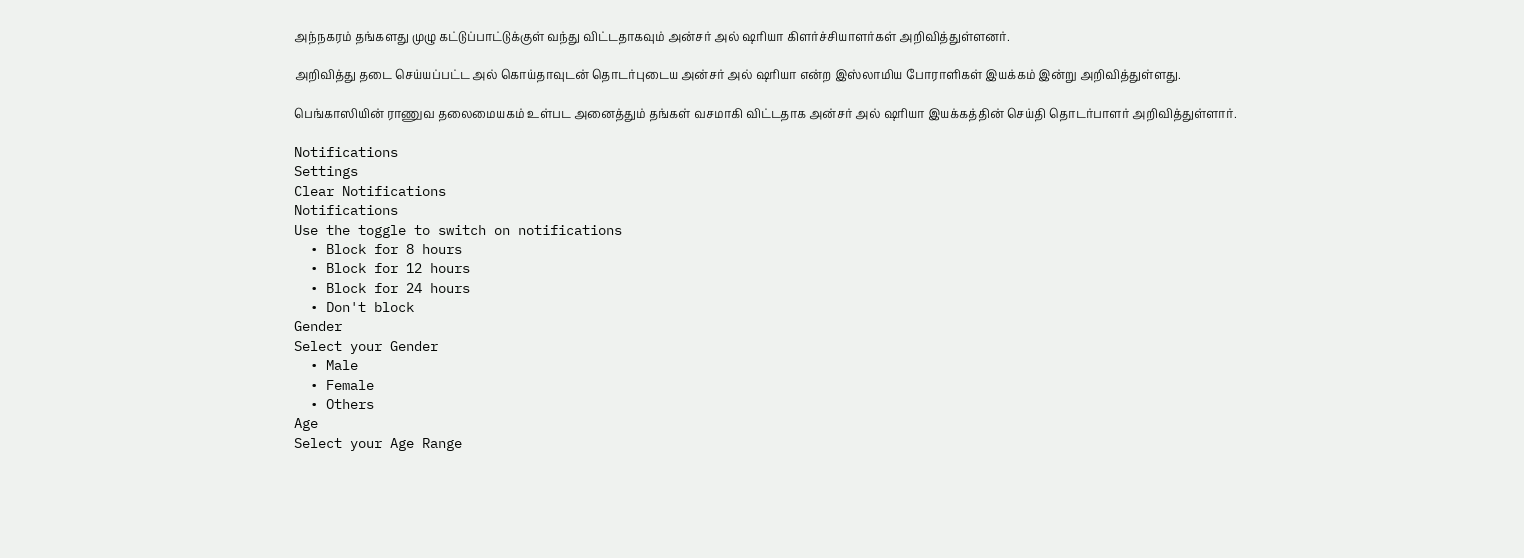அந்நகரம் தங்களது முழு கட்டுப்பாட்டுக்குள் வந்து விட்டதாகவும் அன்சர் அல் ஷரியா கிளர்ச்சியாளர்கள் அறிவித்துள்ளனர்.

அறிவித்து தடை செய்யப்பட்ட அல் கொய்தாவுடன் தொடர்புடைய அன்சர் அல் ஷரியா என்ற இஸ்லாமிய போராளிகள் இயக்கம் இன்று அறிவித்துள்ளது.

பெங்காஸியின் ராணுவ தலைமையகம் உள்பட அனைத்தும் தங்கள் வசமாகி விட்டதாக அன்சர் அல் ஷரியா இயக்கத்தின் செய்தி தொடர்பாளர் அறிவித்துள்ளார்.

Notifications
Settings
Clear Notifications
Notifications
Use the toggle to switch on notifications
  • Block for 8 hours
  • Block for 12 hours
  • Block for 24 hours
  • Don't block
Gender
Select your Gender
  • Male
  • Female
  • Others
Age
Select your Age Range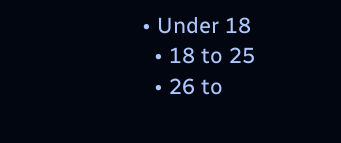• Under 18
  • 18 to 25
  • 26 to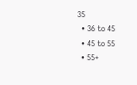35
  • 36 to 45
  • 45 to 55
  • 55+